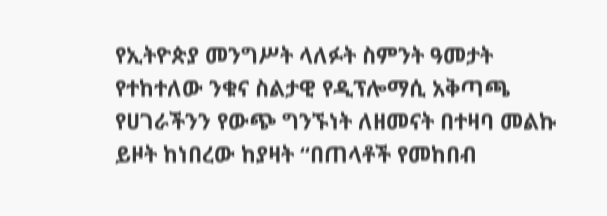የኢትዮጵያ መንግሥት ላለፉት ስምንት ዓመታት የተከተለው ንቁና ስልታዊ የዲፕሎማሲ አቅጣጫ የሀገራችንን የውጭ ግንኙነት ለዘመናት በተዛባ መልኩ ይዞት ከነበረው ከያዛት “በጠላቶች የመከበብ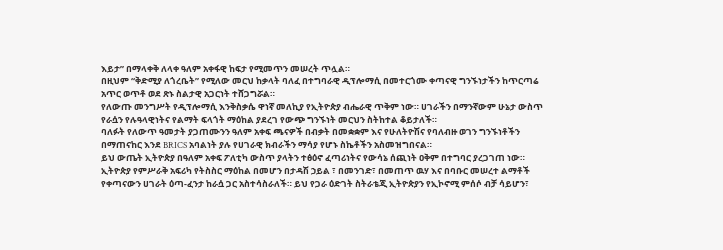እይታ” በማላቀቅ ለላቀ ዓለም አቀፋዊ ከፍታ የሚመጥን መሠረት ጥሏል።
በዚህም “ቅድሚያ ለጎረቤት” የሚለው መርህ ከቃላት ባለፈ በተግባራዊ ዲፕሎማሲ በመተርጎሙ ቀጣናዊ ግንኙነታችን ከጥርጣሬ አጥር ወጥቶ ወደ ጽኑ ስልታዊ አጋርነት ተሸጋግሯል።
የለውጡ መንግሥት የዲፕሎማሲ እንቅስቃሴ ዋነኛ መለኪያ የኢትዮጵያ ብሔራዊ ጥቅም ነው። ሀገራችን በማንኛውም ሁኔታ ውስጥ የራሷን የሉዓላዊነትና የልማት ፍላጎት ማዕከል ያደረገ የውጭ ግንኙነት መርህን ስትከተል ቆይታለች።
ባለፉት የለውጥ ዓመታት ያጋጠሙንን ዓለም አቀፍ ጫናዎች በብቃት በመቋቋም እና የሁለትዮሽና የባለብዙ ወገን ግንኙነቶችን በማጠናከር እንደ BRICS አባልነት ያሉ የሀገራዊ ክብራችን ማሳያ የሆኑ ስኬቶችን አስመዝግበናል።
ይህ ውጤት ኢትዮጵያ በዓለም አቀፍ ፖለቲካ ውስጥ ያላትን ተፅዕኖ ፈጣሪነትና የውሳኔ ሰጪነት ዐቅም በተግባር ያረጋገጠ ነው።
ኢትዮጵያ የምሥራቅ አፍሪካ የትስስር ማዕከል በመሆን በታዳሽ ኃይል ፣ በመንገድ፣ በመጠጥ ዉሃ እና በባቡር መሠረተ ልማቶች የቀጣናውን ሀገራት ዕጣ-ፈንታ ከራሷ ጋር አስተሳስራለች። ይህ የጋራ ዕድገት ስትራቴጂ ኢትዮጵያን የኢኮኖሚ ምሰሶ ብቻ ሳይሆን፣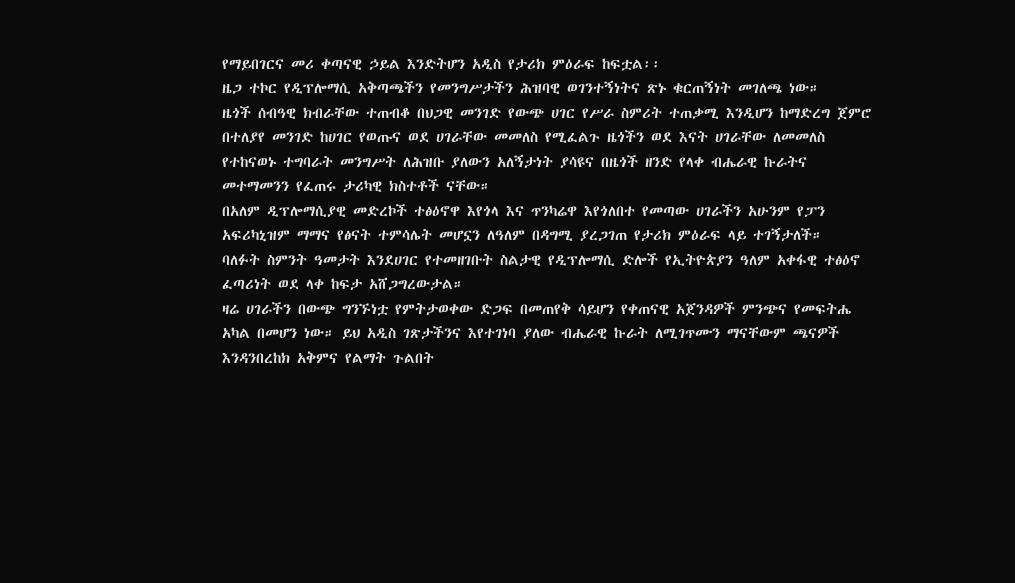የማይበገርና መሪ ቀጣናዊ ኃይል እንድትሆን አዲስ የታሪክ ምዕራፍ ከፍቷል፡፡
ዜጋ ተኮር የዲፕሎማሲ አቅጣጫችን የመንግሥታችን ሕዝባዊ ወገንተኝነትና ጽኑ ቁርጠኝነት መገለጫ ነው።
ዜጎች ሰብዓዊ ክብራቸው ተጠብቆ በህጋዊ መንገድ የውጭ ሀገር የሥራ ስምሪት ተጠቃሚ እንዲሆን ከማድረግ ጀምሮ በተለያየ መንገድ ከሀገር የወጡና ወደ ሀገራቸው መመለስ የሚፈልጉ ዜጎችን ወደ እናት ሀገራቸው ለመመለስ የተከናወኑ ተግባራት መንግሥት ለሕዝቡ ያለውን አለኝታነት ያሳዩና በዜጎች ዘንድ የላቀ ብሔራዊ ኩራትና መተማመንን የፈጠሩ ታሪካዊ ክስተቶች ናቸው።
በአለም ዲፕሎማሲያዊ መድረኮች ተፅዕኖዋ እየጎላ እና ጥንካሬዋ እየጎለበተ የመጣው ሀገራችን አሁንም የፓን አፍሪካኒዝም ማማና የፅናት ተምሳሌት መሆኗን ለዓለም በዳግሚ ያረጋገጠ የታሪክ ምዕራፍ ላይ ተገኝታለች።
ባለፉት ስምንት ዓመታት እንደሀገር የተመዘገቡት ስልታዊ የዲፕሎማሲ ድሎች የኢትዮጵያን ዓለም አቀፋዊ ተፅዕኖ ፈጣሪነት ወደ ላቀ ከፍታ አሸጋግረውታል።
ዛሬ ሀገራችን በውጭ ግንኙነቷ የምትታወቀው ድጋፍ በመጠየቅ ሳይሆን የቀጠናዊ አጀንዳዎች ምንጭና የመፍትሔ አካል በመሆን ነው። ይህ አዲስ ገጽታችንና እየተገነባ ያለው ብሔራዊ ኩራት ለሚገጥሙን ማናቸውም ጫናዎች እንዳንበረከክ አቅምና የልማት ጉልበት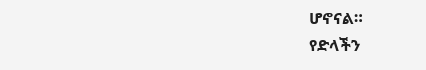ሆኖናል።
የድላችን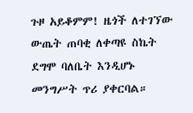ጉዞ አይቆምም! ዜጎች ለተገኘው ውጤት ጠባቂ ለቀጣዩ ስኬት ደግሞ ባለቤት እንዲሆኑ መንግሥት ጥሪ ያቀርባል።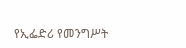የኢፌድሪ የመንግሥት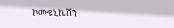ኮሙዩኒኬሽን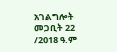አገልግሎት
መጋቢት 22 /2018 ዓ.ም